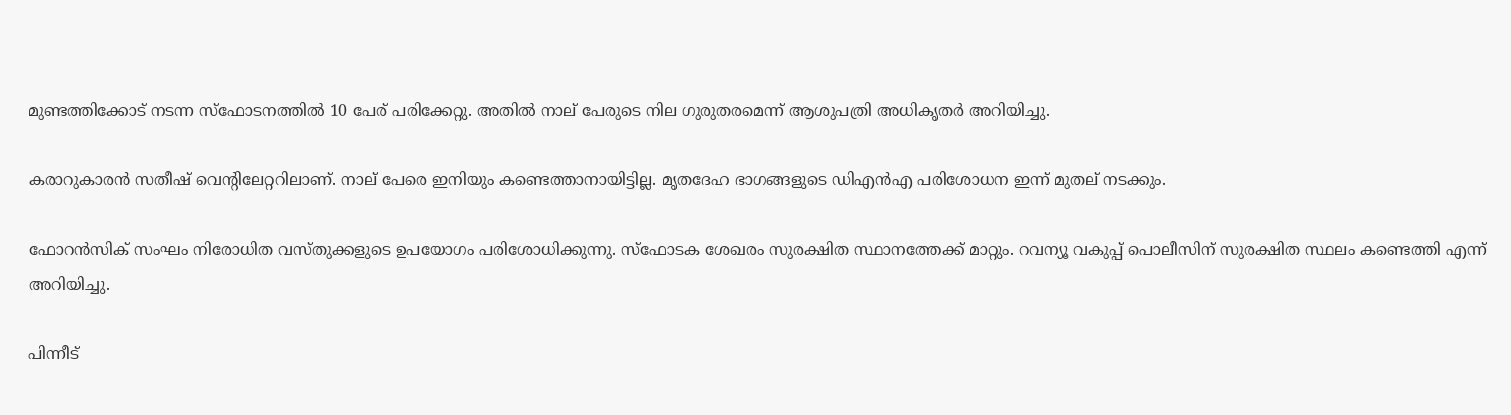മുണ്ടത്തിക്കോട് നടന്ന സ്‌ഫോടനത്തിൽ 10 പേര് പരിക്കേറ്റു. അതിൽ നാല് പേരുടെ നില ഗുരുതരമെന്ന് ആശുപത്രി അധികൃതർ അറിയിച്ചു.

കരാറുകാരൻ സതീഷ് വെന്റിലേറ്ററിലാണ്. നാല് പേരെ ഇനിയും കണ്ടെത്താനായിട്ടില്ല. മൃതദേഹ ഭാഗങ്ങളുടെ ഡിഎൻഎ പരിശോധന ഇന്ന് മുതല് നടക്കും.

ഫോറൻസിക് സംഘം നിരോധിത വസ്തുക്കളുടെ ഉപയോഗം പരിശോധിക്കുന്നു. സ്‌ഫോടക ശേഖരം സുരക്ഷിത സ്ഥാനത്തേക്ക് മാറ്റും. റവന്യൂ വകുപ്പ് പൊലീസിന് സുരക്ഷിത സ്ഥലം കണ്ടെത്തി എന്ന് അറിയിച്ചു.

പിന്നീട്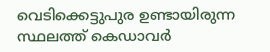വെടിക്കെട്ടുപുര ഉണ്ടായിരുന്ന സ്ഥലത്ത് കെഡാവര്‍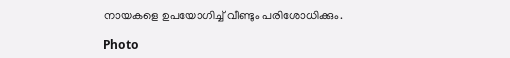നായകളെ ഉപയോഗിച്ച് വീണ്ടും പരിശോധിക്കും.

Photo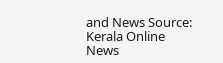and News Source: Kerala Online News